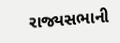રાજ્યસભાની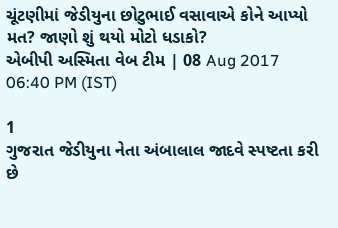ચૂંટણીમાં જેડીયુના છોટુભાઈ વસાવાએ કોને આપ્યો મત? જાણો શું થયો મોટો ધડાકો?
એબીપી અસ્મિતા વેબ ટીમ | 08 Aug 2017 06:40 PM (IST)

1
ગુજરાત જેડીયુના નેતા અંબાલાલ જાદવે સ્પષ્ટતા કરી છે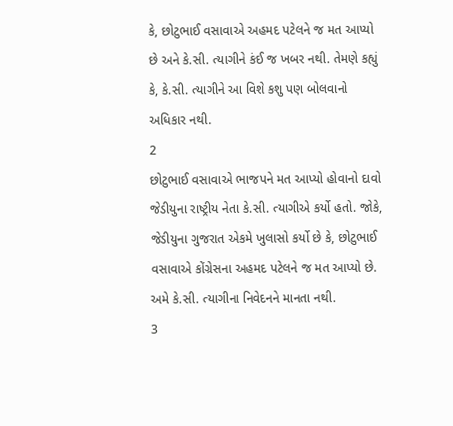કે, છોટુભાઈ વસાવાએ અહમદ પટેલને જ મત આપ્યો છે અને કે.સી. ત્યાગીને કંઈ જ ખબર નથી. તેમણે કહ્યું કે, કે.સી. ત્યાગીને આ વિશે કશુ પણ બોલવાનો અધિકાર નથી.
2
છોટુભાઈ વસાવાએ ભાજપને મત આપ્યો હોવાનો દાવો જેડીયુના રાષ્ટ્રીય નેતા કે.સી. ત્યાગીએ કર્યો હતો. જોકે, જેડીયુના ગુજરાત એકમે ખુલાસો કર્યો છે કે, છોટુભાઈ વસાવાએ કોંગ્રેસના અહમદ પટેલને જ મત આપ્યો છે. અમે કે.સી. ત્યાગીના નિવેદનને માનતા નથી.
3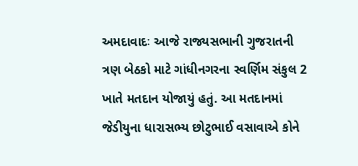અમદાવાદઃ આજે રાજ્યસભાની ગુજરાતની ત્રણ બેઠકો માટે ગાંધીનગરના સ્વર્ણિમ સંકુલ 2 ખાતે મતદાન યોજાયું હતું. આ મતદાનમાં જેડીયુના ધારાસભ્ય છોટુભાઈ વસાવાએ કોને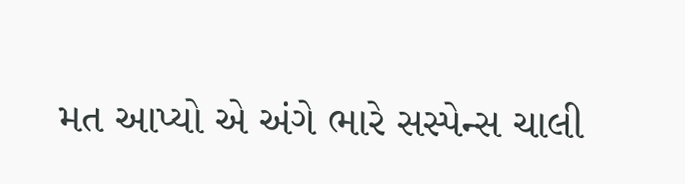મત આપ્યો એ અંગે ભારે સસ્પેન્સ ચાલી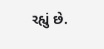રહ્યું છે.